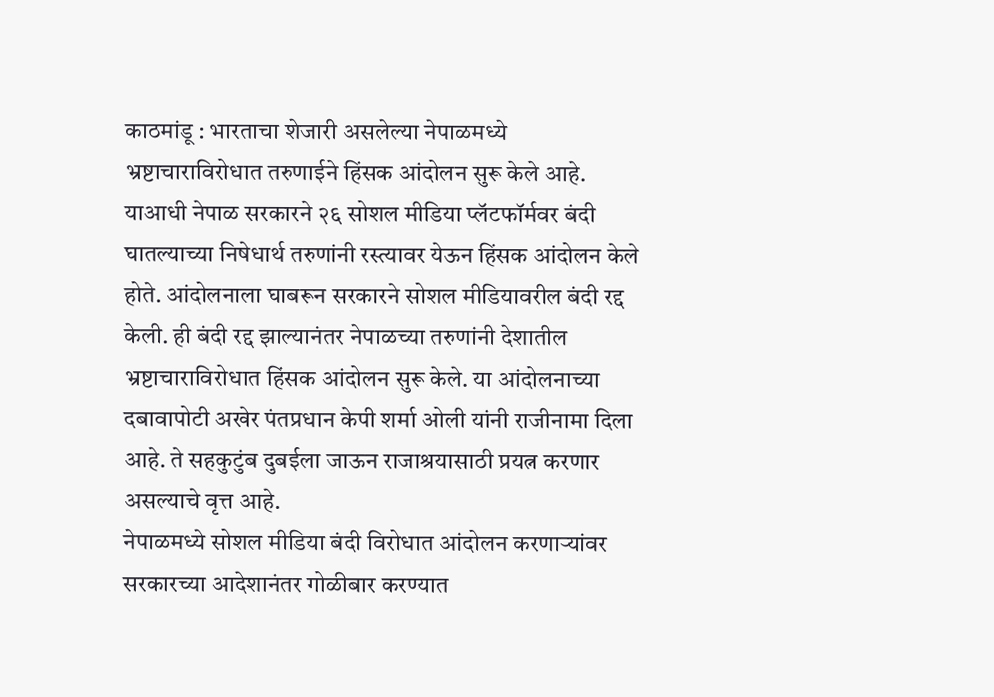काठमांडू : भारताचा शेजारी असलेल्या नेपाळमध्ये भ्रष्टाचाराविरोधात तरुणाईने हिंसक आंदोलन सुरू केले आहे. याआधी नेपाळ सरकारने २६ सोशल मीडिया प्लॅटफॉर्मवर बंदी घातल्याच्या निषेधार्थ तरुणांनी रस्त्यावर येऊन हिंसक आंदोलन केले होते. आंदोलनाला घाबरून सरकारने सोशल मीडियावरील बंदी रद्द केली. ही बंदी रद्द झाल्यानंतर नेपाळच्या तरुणांनी देशातील भ्रष्टाचाराविरोधात हिंसक आंदोलन सुरू केले. या आंदोलनाच्या दबावापोटी अखेर पंतप्रधान केपी शर्मा ओली यांनी राजीनामा दिला आहे. ते सहकुटुंब दुबईला जाऊन राजाश्रयासाठी प्रयत्न करणार असल्याचे वृत्त आहे.
नेपाळमध्ये सोशल मीडिया बंदी विरोधात आंदोलन करणाऱ्यांवर सरकारच्या आदेशानंतर गोळीबार करण्यात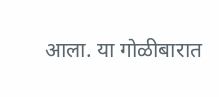आला. या गोळीबारात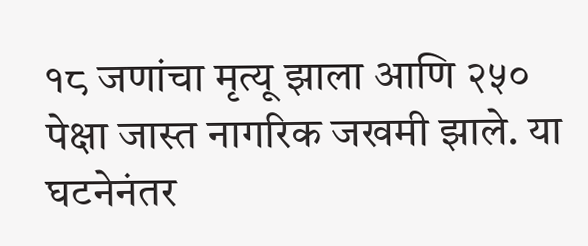१८ जणांचा मृत्यू झाला आणि २५० पेक्षा जास्त नागरिक जखमी झाले. या घटनेनंतर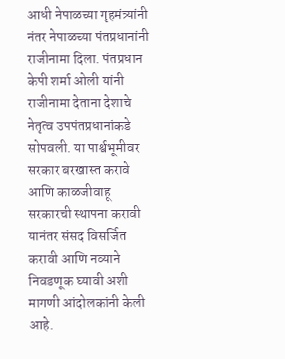आधी नेपाळच्या गृहमंत्र्यांनी नंतर नेपाळच्या पंतप्रधानांनी राजीनामा दिला. पंतप्रधान केपी शर्मा ओली यांनी राजीनामा देताना देशाचे नेतृत्व उपपंतप्रधानांकडे सोपवली. या पार्श्वभूमीवर सरकार बरखास्त करावे आणि काळजीवाहू सरकारची स्थापना करावी यानंतर संसद विसर्जित करावी आणि नव्याने निवडणूक घ्यावी अशी मागणी आंदोलकांनी केली आहे.